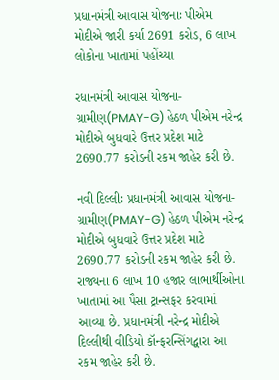પ્રધાનમંત્રી આવાસ યોજનાઃ પીએમ મોદીએ જારી કર્યા 2691 કરોડ, 6 લાખ લોકોના ખાતામાં પહોંચ્યા

રધાનમંત્રી આવાસ યોજના-ગ્રામીણ(PMAY-G) હેઠળ પીએમ નરેન્દ્ર મોદીએ બુધવારે ઉત્તર પ્રદેશ માટે 2690.77 કરોડની રકમ જાહેર કરી છે.

નવી દિલ્લીઃ પ્રધાનમંત્રી આવાસ યોજના-ગ્રામીણ(PMAY-G) હેઠળ પીએમ નરેન્દ્ર મોદીએ બુધવારે ઉત્તર પ્રદેશ માટે 2690.77 કરોડની રકમ જાહેર કરી છે. રાજ્યના 6 લાખ 10 હજાર લાભાર્થીઓના ખાતામાં આ પૈસા ટ્રાન્સફર કરવામાં આવ્યા છે. પ્રધાનમંત્રી નરેન્દ્ર મોદીએ દિલ્લીથી વીડિયો કૉન્ફરન્સિંગદ્વારા આ રકમ જાહેર કરી છે.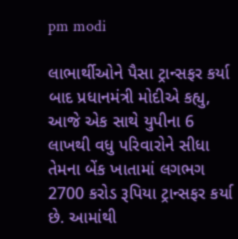pm modi

લાભાર્થીઓને પૈસા ટ્રાન્સફર કર્યા બાદ પ્રધાનમંત્રી મોદીએ કહ્યુ, આજે એક સાથે યુપીના 6 લાખથી વધુ પરિવારોને સીધા તેમના બેંક ખાતામાં લગભગ 2700 કરોડ રૂપિયા ટ્રાન્સફર કર્યા છે. આમાંથી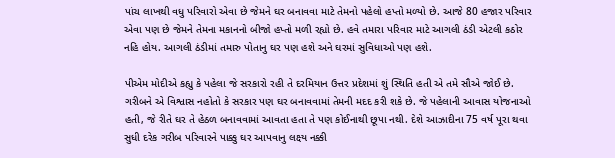પાંચ લાખથી વધુ પરિવારો એવા છે જેમને ઘર બનાવવા માટે તેમનો પહેલો હપ્તો મળ્યો છે. આજે 80 હજાર પરિવાર એવા પણ છે જેમને તેમના મકાનનો બીજો હપ્તો મળી રહ્યો છે. હવે તમારા પરિવાર માટે આગલી ઠંડી એટલી કઠોર નહિ હોય. આગલી ઠંડીમાં તમારુ પોતાનુ ઘર પણ હશે અને ઘરમાં સુવિધાઓ પણ હશે.

પીએમ મોદીએ કહ્યુ કે પહેલા જે સરકારો રહી તે દરમિયાન ઉત્તર પ્રદેશમાં શું સ્થિતિ હતી એ તમે સૌએ જોઈ છે. ગરીબને એ વિશ્વાસ નહોતો કે સરકાર પણ ઘર બનાવવામાં તેમની મદદ કરી શકે છે. જે પહેલાની આવાસ યોજનાઓ હતી, જે રીતે ઘર તે હેઠળ બનાવવામાં આવતા હતા તે પણ કોઈનાથી છૂપા નથી. દેશે આઝાદીના 75 વર્ષ પૂરા થવા સુધી દરેક ગરીબ પરિવારને પાક્કુ ઘર આપવાનુ લક્ષ્ય નક્કી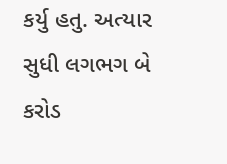કર્યુ હતુ. અત્યાર સુધી લગભગ બે કરોડ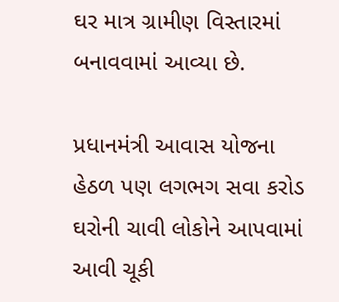ઘર માત્ર ગ્રામીણ વિસ્તારમાં બનાવવામાં આવ્યા છે.

પ્રધાનમંત્રી આવાસ યોજના હેઠળ પણ લગભગ સવા કરોડ ઘરોની ચાવી લોકોને આપવામાં આવી ચૂકી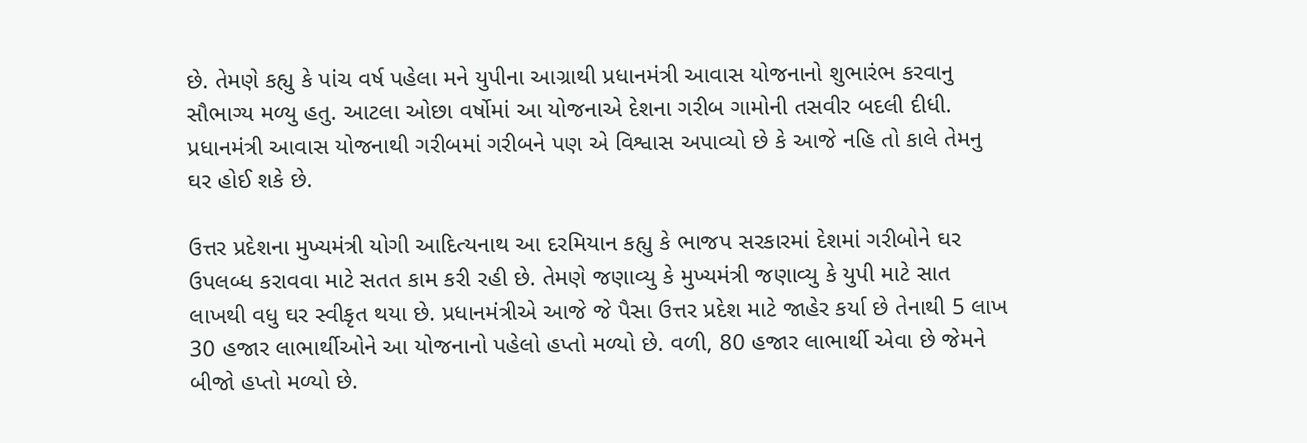છે. તેમણે કહ્યુ કે પાંચ વર્ષ પહેલા મને યુપીના આગ્રાથી પ્રધાનમંત્રી આવાસ યોજનાનો શુભારંભ કરવાનુ સૌભાગ્ય મળ્યુ હતુ. આટલા ઓછા વર્ષોમાં આ યોજનાએ દેશના ગરીબ ગામોની તસવીર બદલી દીધી. પ્રધાનમંત્રી આવાસ યોજનાથી ગરીબમાં ગરીબને પણ એ વિશ્વાસ અપાવ્યો છે કે આજે નહિ તો કાલે તેમનુ ઘર હોઈ શકે છે.

ઉત્તર પ્રદેશના મુખ્યમંત્રી યોગી આદિત્યનાથ આ દરમિયાન કહ્યુ કે ભાજપ સરકારમાં દેશમાં ગરીબોને ઘર ઉપલબ્ધ કરાવવા માટે સતત કામ કરી રહી છે. તેમણે જણાવ્યુ કે મુખ્યમંત્રી જણાવ્યુ કે યુપી માટે સાત લાખથી વધુ ઘર સ્વીકૃત થયા છે. પ્રધાનમંત્રીએ આજે જે પૈસા ઉત્તર પ્રદેશ માટે જાહેર કર્યા છે તેનાથી 5 લાખ 30 હજાર લાભાર્થીઓને આ યોજનાનો પહેલો હપ્તો મળ્યો છે. વળી, 80 હજાર લાભાર્થી એવા છે જેમને બીજો હપ્તો મળ્યો છે.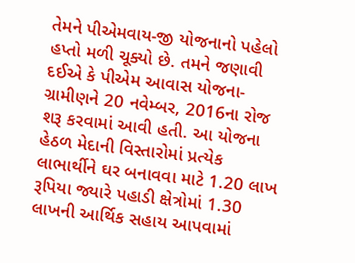તેમને પીએમવાય-જી યોજનાનો પહેલો હપ્તો મળી ચૂક્યો છે. તમને જણાવી દઈએ કે પીએમ આવાસ યોજના-ગ્રામીણને 20 નવેમ્બર, 2016ના રોજ શરૂ કરવામાં આવી હતી. આ યોજના હેઠળ મેદાની વિસ્તારોમાં પ્રત્યેક લાભાર્થીને ઘર બનાવવા માટે 1.20 લાખ રૂપિયા જ્યારે પહાડી ક્ષેત્રોમાં 1.30 લાખની આર્થિક સહાય આપવામાં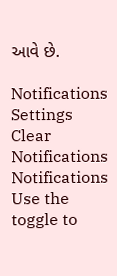આવે છે.

Notifications
Settings
Clear Notifications
Notifications
Use the toggle to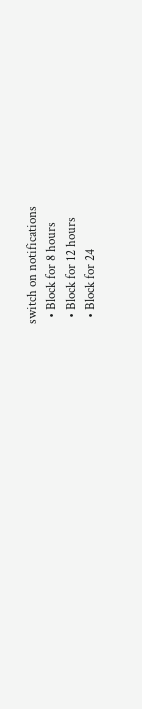switch on notifications
  • Block for 8 hours
  • Block for 12 hours
  • Block for 24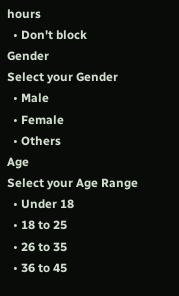hours
  • Don't block
Gender
Select your Gender
  • Male
  • Female
  • Others
Age
Select your Age Range
  • Under 18
  • 18 to 25
  • 26 to 35
  • 36 to 45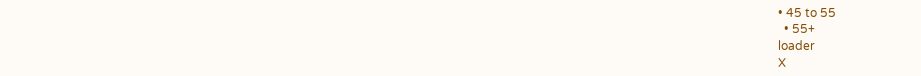• 45 to 55
  • 55+
loader
X